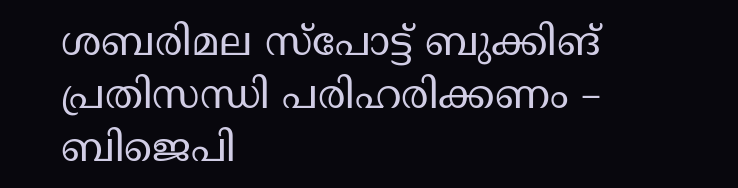ശബരിമല സ്പോട്ട് ബുക്കിങ് പ്രതിസന്ധി പരിഹരിക്കണം – ബിജെപി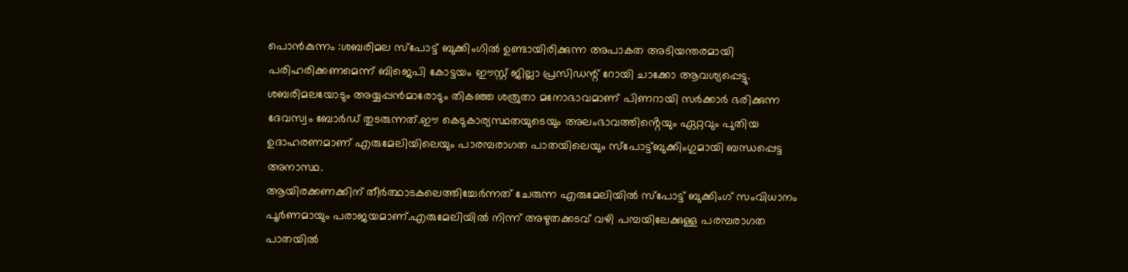പൊൻകുന്നം :ശബരിമല സ്പോട്ട് ബുക്കിംഗിൽ ഉണ്ടായിരിക്കുന്ന അപാകത അടിയന്തരമായി പരിഹരിക്കണമെന്ന് ബിജെപി കോട്ടയം ഈസ്റ്റ് ജില്ലാ പ്രസിഡന്റ് റോയി ചാക്കോ ആവശ്യപ്പെട്ടു.
ശബരിമലയോടും അയ്യപ്പൻമാരോടും തികഞ്ഞ ശത്രുതാ മനോഭാവമാണ് പിണറായി സർക്കാർ ഭരിക്കുന്ന ദേവസ്വം ബോർഡ് തുടരുന്നത്.ഈ കെടുകാര്യസ്ഥതയുടെയും അലംഭാവത്തിൻ്റെയും ഏറ്റവും പുതിയ ഉദാഹരണമാണ് എരുമേലിയിലെയും പാരമ്പരാഗത പാതയിലെയും സ്പോട്ട്ബുക്കിംഗുമായി ബന്ധപ്പെട്ട അനാസ്ഥ.
ആയിരക്കണക്കിന് തീർത്ഥാടകലെത്തിച്ചേർന്നത് ചേരുന്ന എരുമേലിയിൽ സ്പോട്ട് ബുക്കിംഗ് സംവിധാനം പൂർണമായും പരാജയമാണ്.എരുമേലിയിൽ നിന്ന് അഴുതക്കടവ് വഴി പമ്പയിലേക്കുള്ള പരമ്പരാഗത പാതയിൽ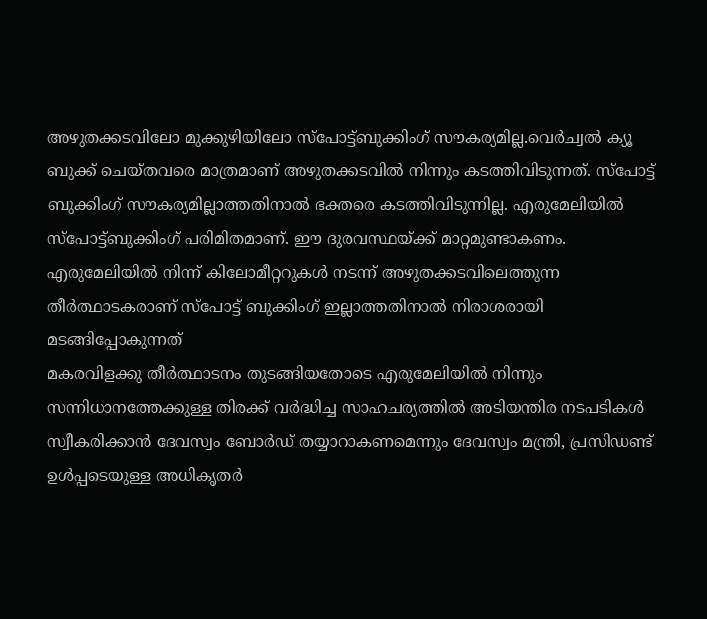അഴുതക്കടവിലോ മുക്കുഴിയിലോ സ്പോട്ട്ബുക്കിംഗ് സൗകര്യമില്ല.വെർച്വൽ ക്യൂ ബുക്ക് ചെയ്തവരെ മാത്രമാണ് അഴുതക്കടവിൽ നിന്നും കടത്തിവിടുന്നത്. സ്പോട്ട് ബുക്കിംഗ് സൗകര്യമില്ലാത്തതിനാൽ ഭക്തരെ കടത്തിവിടുന്നില്ല. എരുമേലിയിൽ സ്പോട്ട്ബുക്കിംഗ് പരിമിതമാണ്. ഈ ദുരവസ്ഥയ്ക്ക് മാറ്റമുണ്ടാകണം.
എരുമേലിയിൽ നിന്ന് കിലോമീറ്ററുകൾ നടന്ന് അഴുതക്കടവിലെത്തുന്ന തീർത്ഥാടകരാണ് സ്പോട്ട് ബുക്കിംഗ് ഇല്ലാത്തതിനാൽ നിരാശരായി മടങ്ങിപ്പോകുന്നത്
മകരവിളക്കു തീർത്ഥാടനം തുടങ്ങിയതോടെ എരുമേലിയിൽ നിന്നും സന്നിധാനത്തേക്കുള്ള തിരക്ക് വർദ്ധിച്ച സാഹചര്യത്തിൽ അടിയന്തിര നടപടികൾ സ്വീകരിക്കാൻ ദേവസ്വം ബോർഡ് തയ്യാറാകണമെന്നും ദേവസ്വം മന്ത്രി, പ്രസിഡണ്ട് ഉൾപ്പടെയുള്ള അധികൃതർ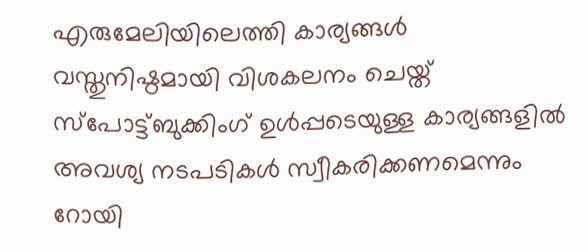എരുമേലിയിലെത്തി കാര്യങ്ങൾ വസ്തുനിഷ്ഠമായി വിശകലനം ചെയ്ത് സ്പോട്ട്ബുക്കിംഗ് ഉൾപ്പടെയുള്ള കാര്യങ്ങളിൽ അവശ്യ നടപടികൾ സ്വീകരിക്കണമെന്നും റോയി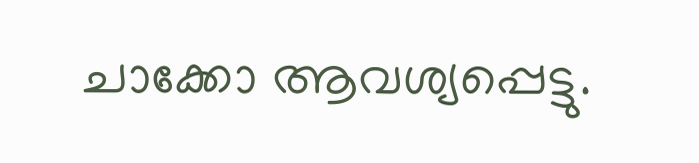ചാക്കോ ആവശ്യപ്പെട്ടു.